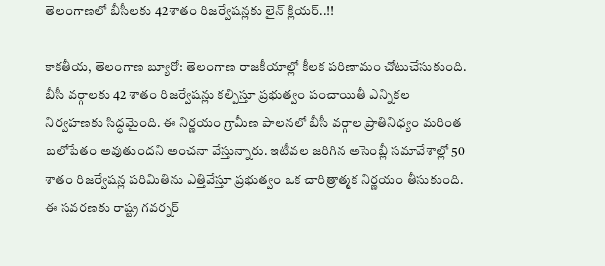తెలంగాణలో బీసీలకు 42శాతం రిజర్వేషన్లకు లైన్ క్లియర్..!!

కాకతీయ, తెలంగాణ బ్యూరో: తెలంగాణ రాజకీయాల్లో కీలక పరిణామం చోటుచేసుకుంది. బీసీ వర్గాలకు 42 శాతం రిజర్వేషన్లు కల్పిస్తూ ప్రభుత్వం పంచాయితీ ఎన్నికల నిర్వహణకు సిద్ధమైంది. ఈ నిర్ణయం గ్రామీణ పాలనలో బీసీ వర్గాల ప్రాతినిధ్యం మరింత బలోపేతం అవుతుందని అంచనా వేస్తున్నారు. ఇటీవల జరిగిన అసెంబ్లీ సమావేశాల్లో 50 శాతం రిజర్వేషన్ల పరిమితిను ఎత్తివేస్తూ ప్రభుత్వం ఒక చారిత్రాత్మక నిర్ణయం తీసుకుంది. ఈ సవరణకు రాష్ట్ర గవర్నర్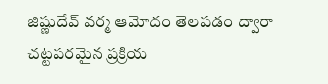జిష్ణుదేవ్ వర్మ ఆమోదం తెలపడం ద్వారా చట్టపరమైన ప్రక్రియ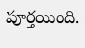పూర్తయింది.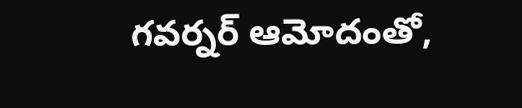గవర్నర్ ఆమోదంతో,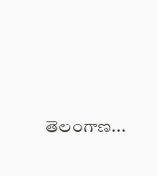తెలంగాణ...